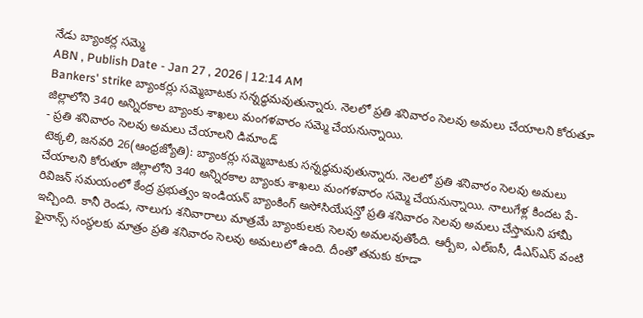నేడు బ్యాంకర్ల సమ్మె
ABN , Publish Date - Jan 27 , 2026 | 12:14 AM
Bankers' strike బ్యాంకర్లు సమ్మెబాటకు సన్నద్ధమవుతున్నారు. నెలలో ప్రతి శనివారం సెలవు అమలు చేయాలని కోరుతూ జిల్లాలోని 340 అన్నిరకాల బ్యాంకు శాఖలు మంగళవారం సమ్మె చేయనున్నాయి.
- ప్రతి శనివారం సెలవు అమలు చేయాలని డిమాండ్
టెక్కలి, జనవరి 26(ఆంధ్రజ్యోతి): బ్యాంకర్లు సమ్మెబాటకు సన్నద్ధమవుతున్నారు. నెలలో ప్రతి శనివారం సెలవు అమలు చేయాలని కోరుతూ జిల్లాలోని 340 అన్నిరకాల బ్యాంకు శాఖలు మంగళవారం సమ్మె చేయనున్నాయి. నాలుగేళ్ల కిందట పే-రివిజన్ సమయంలో కేంద్ర ప్రభుత్వం ఇండియన్ బ్యాంకింగ్ అసోసియేషన్తో ప్రతి శనివారం సెలవు అమలు చేస్తామని హామీ ఇచ్చింది. కానీ రెండు, నాలుగు శనివారాలు మాత్రమే బ్యాంకులకు సెలవు అమలవుతోంది. ఆర్బీఐ, ఎల్ఐసీ, డీఎస్ఎస్ వంటి ఫైనాన్స్ సంస్థలకు మాత్రం ప్రతి శనివారం సెలవు అమలులో ఉంది. దీంతో తమకు కూడా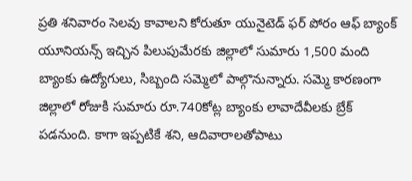ప్రతి శనివారం సెలవు కావాలని కోరుతూ యునైటెడ్ ఫర్ పోరం ఆఫ్ బ్యాంక్ యూనియన్స్ ఇచ్చిన పిలుపుమేరకు జిల్లాలో సుమారు 1,500 మంది బ్యాంకు ఉద్యోగులు, సిబ్బంది సమ్మెలో పాల్గొనున్నారు. సమ్మె కారణంగా జిల్లాలో రోజుకి సుమారు రూ.740కోట్ల బ్యాంకు లావాదేవీలకు బ్రేక్ పడనుంది. కాగా ఇప్పటికే శని, ఆదివారాలతోపాటు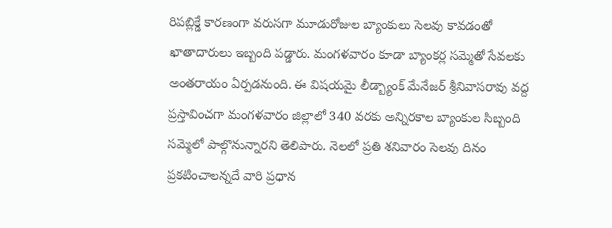రిపబ్లిక్డే కారణంగా వరుసగా మూడురోజుల బ్యాంకులు సెలవు కావడంతో ఖాతాదారులు ఇబ్బంది పడ్డారు. మంగళవారం కూడా బ్యాంకర్ల సమ్మెతో సేవలకు అంతరాయం ఏర్పడనుంది. ఈ విషయమై లీడ్బ్యాంక్ మేనేజర్ శ్రీనివాసరావు వద్ద ప్రస్తావించగా మంగళవారం జిల్లాలో 340 వరకు అన్నిరకాల బ్యాంకుల సిబ్బంది సమ్మెలో పాల్గొనున్నారని తెలిపారు. నెలలో ప్రతి శనివారం సెలవు దినం ప్రకటించాలన్నదే వారి ప్రధాన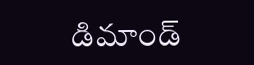డిమాండ్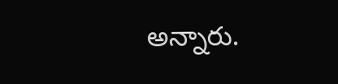అన్నారు.